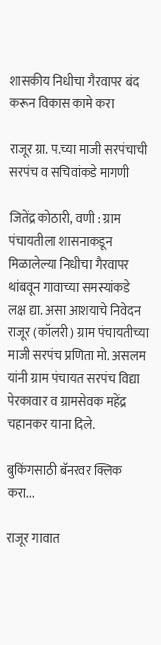शासकीय निधीचा गैरवापर बंद करून विकास कामे करा

राजूर ग्रा. प.च्या माजी सरपंचाची सरपंच व सचिवांकडे मागणी

जितेंद्र कोठारी, वणी : ग्राम पंचायतीला शासनाकडून मिळालेल्या निधीचा गैरवापर थांबवून गावाच्या समस्यांकडे लक्ष द्या. असा आशयाचे निवेदन राजूर (कॉलरी) ग्राम पंचायतीच्या माजी सरपंच प्रणिता मो. असलम यांनी ग्राम पंचायत सरपंच विद्या पेरकावार व ग्रामसेवक महेंद्र चहानकर याना दिले.

बुकिंगसाठी बॅनरवर क्लिक करा...

राजूर गावात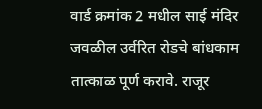वार्ड क्रमांक 2 मधील साई मंदिर जवळील उर्वरित रोडचे बांधकाम तात्काळ पूर्ण करावे. राजूर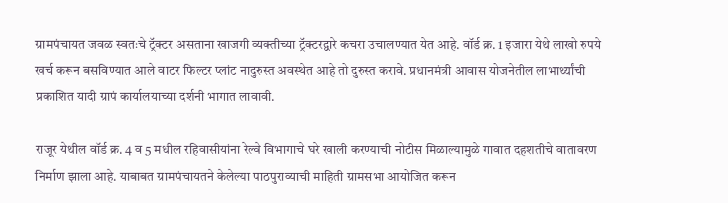ग्रामपंचायत जवळ स्वतःचे ट्रॅक्टर असताना खाजगी व्यक्तीच्या ट्रॅक्टरद्वारे कचरा उचालण्यात येत आहे. वॉर्ड क्र. 1 इजारा येथे लाखो रुपये खर्च करून बसविण्यात आले वाटर फिल्टर प्लांट नादुरुस्त अवस्थेत आहे तो दुरुस्त करावे. प्रधानमंत्री आवास योजनेतील लाभार्थ्यांची प्रकाशित यादी ग्रापं कार्यालयाच्या दर्शनी भागात लावावी.

राजूर येथील वॉर्ड क्र. 4 व 5 मधील रहिवासीयांना रेल्वे विभागाचे घरे खाली करण्याची नोटीस मिळाल्यामुळे गावात दहशतीचे वातावरण निर्माण झाला आहे. याबाबत ग्रामपंचायतने केलेल्या पाठपुराव्याची माहिती ग्रामसभा आयोजित करून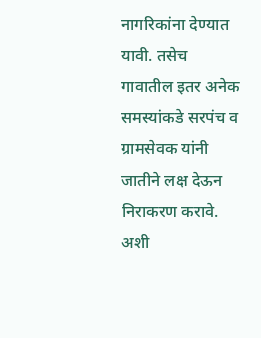नागरिकांना देण्यात यावी. तसेच गावातील इतर अनेक समस्यांकडे सरपंच व ग्रामसेवक यांनी जातीने लक्ष देऊन निराकरण करावे. अशी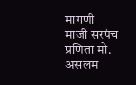मागणी माजी सरपंच प्रणिता मो. असलम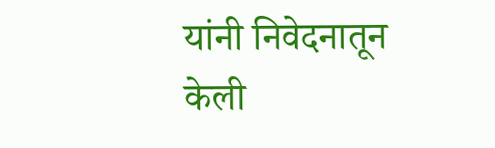यांनी निवेदनातून केली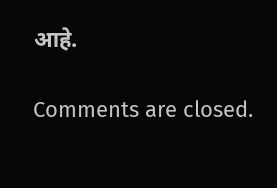आहे.

Comments are closed.